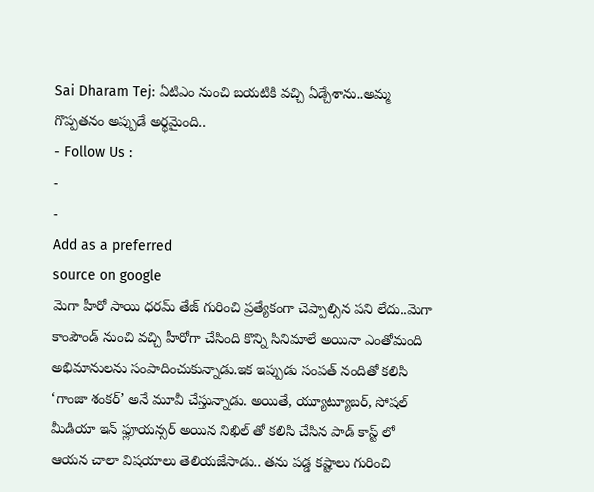Sai Dharam Tej: ఏటిఎం నుంచి బయటికి వచ్చి ఏడ్చేశాను..అమ్మ గొప్పతనం అప్పుడే అర్థమైంది..
- Follow Us :
-
-
Add as a preferred
source on google
మెగా హీరో సాయి ధరమ్ తేజ్ గురించి ప్రత్యేకంగా చెప్పాల్సిన పని లేదు..మెగా కాంపౌండ్ నుంచి వచ్చి హీరోగా చేసింది కొన్ని సినిమాలే అయినా ఎంతోమంది అభిమానులను సంపాదించుకున్నాడు.ఇక ఇప్పుడు సంపత్ నందితో కలిసి ‘గాంజా శంకర్’ అనే మూవీ చేస్తున్నాడు. అయితే, య్యూట్యూబర్, సోషల్ మీడియా ఇన్ ఫ్లూయన్సర్ అయిన నిఖిల్ తో కలిసి చేసిన పాడ్ కాస్ట్ లో ఆయన చాలా విషయాలు తెలియజేసాడు.. తను పడ్డ కష్టాలు గురించి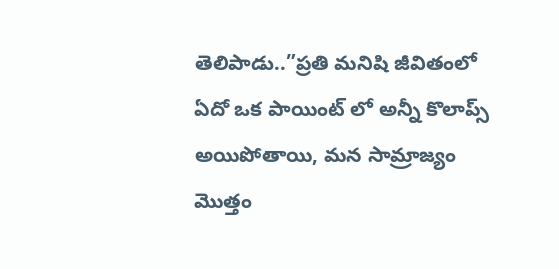తెలిపాడు..”ప్రతి మనిషి జీవితంలో ఏదో ఒక పాయింట్ లో అన్నీ కొలాప్స్ అయిపోతాయి, మన సామ్రాజ్యం మొత్తం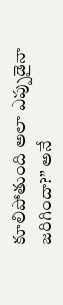కూలిపోతుంది అలా ఎప్పుడైనా జరిగిందా?” అనే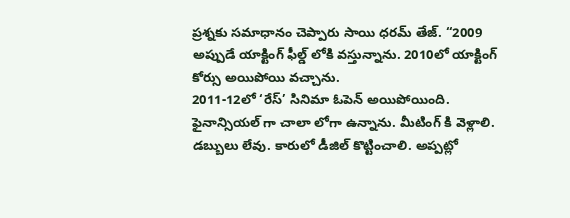ప్రశ్నకు సమాధానం చెప్పారు సాయి ధరమ్ తేజ్. “2009 అప్పుడే యాక్టింగ్ ఫీల్డ్ లోకి వస్తున్నాను. 2010లో యాక్టింగ్ కోర్సు అయిపోయి వచ్చాను.
2011-12లో ‘రేస్’ సినిమా ఓపెన్ అయిపోయింది. ఫైనాన్సియల్ గా చాలా లోగా ఉన్నాను. మీటింగ్ కి వెళ్లాలి. డబ్బులు లేవు. కారులో డీజిల్ కొట్టించాలి. అప్పట్లో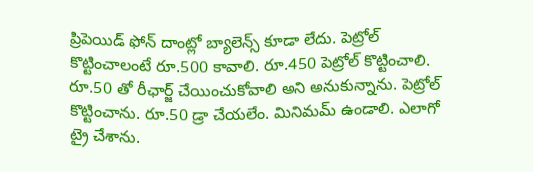ప్రిపెయిడ్ ఫోన్ దాంట్లో బ్యాలెన్స్ కూడా లేదు. పెట్రోల్ కొట్టించాలంటే రూ.500 కావాలి. రూ.450 పెట్రోల్ కొట్టించాలి. రూ.50 తో రీఛార్జ్ చేయించుకోవాలి అని అనుకున్నాను. పెట్రోల్ కొట్టించాను. రూ.50 డ్రా చేయలేం. మినిమమ్ ఉండాలి. ఎలాగో ట్రై చేశాను.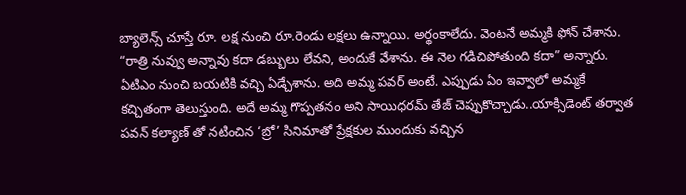బ్యాలెన్స్ చూస్తే రూ. లక్ష నుంచి రూ.రెండు లక్షలు ఉన్నాయి. అర్థంకాలేదు. వెంటనే అమ్మకి ఫోన్ చేశాను. “రాత్రి నువ్వు అన్నావు కదా డబ్బులు లేవని, అందుకే వేశాను. ఈ నెల గడిచిపోతుంది కదా” అన్నారు. ఏటిఎం నుంచి బయటికి వచ్చి ఏడ్చేశాను. అది అమ్మ పవర్ అంటే. ఎప్పుడు ఏం ఇవ్వాలో అమ్మకే కచ్చితంగా తెలుస్తుంది. అదే అమ్మ గొప్పతనం అని సాయిధరమ్ తేజ్ చెప్పుకొచ్చాడు..యాక్సిడెంట్ తర్వాత పవన్ కల్యాణ్ తో నటించిన ‘బ్రో’ సినిమాతో ప్రేక్షకుల ముందుకు వచ్చిన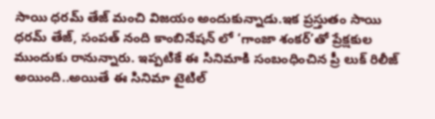సాయి ధరమ్ తేజ్ మంచి విజయం అందుకున్నాడు.ఇక ప్రస్తుతం సాయి ధరమ్ తేజ్, సంపత్ నంది కాంబినేషన్ లో ‘గాంజా శంకర్’తో ప్రేక్షకుల ముందుకు రానున్నారు. ఇప్పటికే ఈ సినిమాకి సంబంధించిన ప్రీ లుక్ రిలీజ్ అయింది..అయితే ఈ సినిమా టైటిల్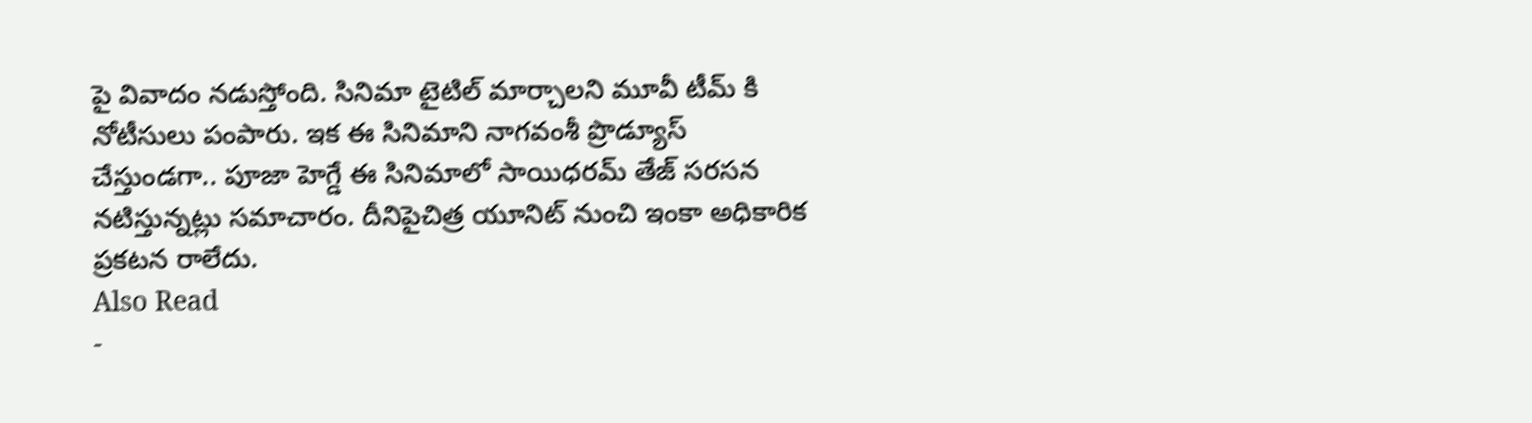పై వివాదం నడుస్తోంది. సినిమా టైటిల్ మార్చాలని మూవీ టీమ్ కి నోటీసులు పంపారు. ఇక ఈ సినిమాని నాగవంశీ ప్రొడ్యూస్ చేస్తుండగా.. పూజా హెగ్డే ఈ సినిమాలో సాయిధరమ్ తేజ్ సరసన నటిస్తున్నట్లు సమాచారం. దీనిపైచిత్ర యూనిట్ నుంచి ఇంకా అధికారిక ప్రకటన రాలేదు.
Also Read
-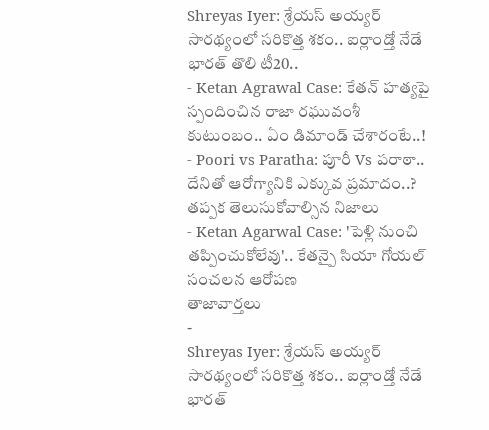Shreyas Iyer: శ్రేయస్ అయ్యర్ సారథ్యంలో సరికొత్త శకం.. ఐర్లాండ్తో నేడే భారత్ తొలి టీ20..
- Ketan Agrawal Case: కేతన్ హత్యపై స్పందించిన రాజా రఘువంశీ కుటుంబం.. ఏం డిమాండ్ చేశారంటే..!
- Poori vs Paratha: పూరీ Vs పరాఠా.. దేనితో ఆరోగ్యానికి ఎక్కువ ప్రమాదం..? తప్పక తెలుసుకోవాల్సిన నిజాలు
- Ketan Agarwal Case: 'పెళ్లి నుంచి తప్పించుకోలేవు'.. కేతన్పై సియా గోయల్ సంచలన ఆరోపణ
తాజావార్తలు
-
Shreyas Iyer: శ్రేయస్ అయ్యర్ సారథ్యంలో సరికొత్త శకం.. ఐర్లాండ్తో నేడే భారత్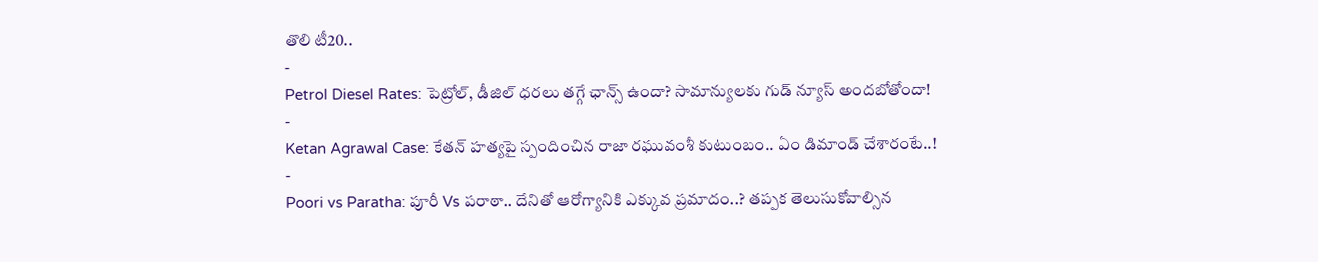తొలి టీ20..
-
Petrol Diesel Rates: పెట్రోల్, డీజిల్ ధరలు తగ్గే ఛాన్స్ ఉందా? సామాన్యులకు గుడ్ న్యూస్ అందబోతోందా!
-
Ketan Agrawal Case: కేతన్ హత్యపై స్పందించిన రాజా రఘువంశీ కుటుంబం.. ఏం డిమాండ్ చేశారంటే..!
-
Poori vs Paratha: పూరీ Vs పరాఠా.. దేనితో ఆరోగ్యానికి ఎక్కువ ప్రమాదం..? తప్పక తెలుసుకోవాల్సిన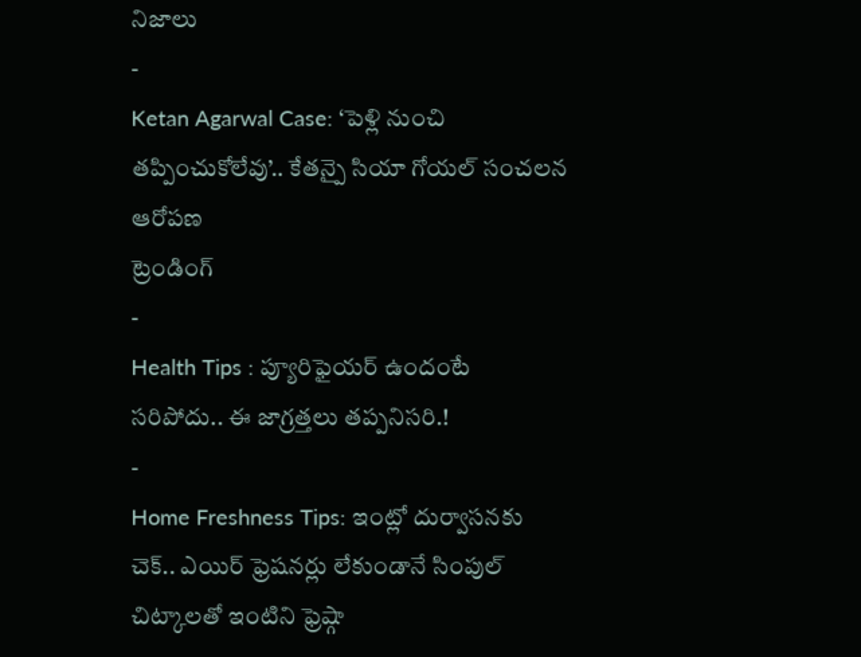నిజాలు
-
Ketan Agarwal Case: ‘పెళ్లి నుంచి తప్పించుకోలేవు’.. కేతన్పై సియా గోయల్ సంచలన ఆరోపణ
ట్రెండింగ్
-
Health Tips : ప్యూరిఫైయర్ ఉందంటే సరిపోదు.. ఈ జాగ్రత్తలు తప్పనిసరి.!
-
Home Freshness Tips: ఇంట్లో దుర్వాసనకు చెక్.. ఎయిర్ ఫ్రెషనర్లు లేకుండానే సింపుల్ చిట్కాలతో ఇంటిని ఫ్రెష్గా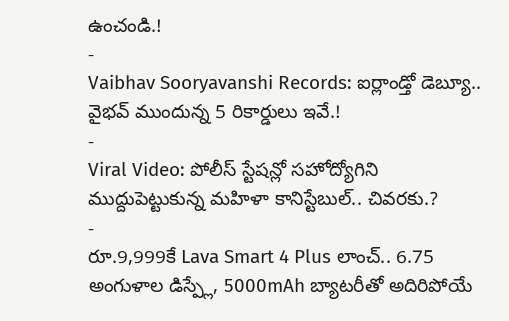ఉంచండి.!
-
Vaibhav Sooryavanshi Records: ఐర్లాండ్తో డెబ్యూ.. వైభవ్ ముందున్న 5 రికార్డులు ఇవే.!
-
Viral Video: పోలీస్ స్టేషన్లో సహోద్యోగిని ముద్దుపెట్టుకున్న మహిళా కానిస్టేబుల్.. చివరకు.?
-
రూ.9,999కే Lava Smart 4 Plus లాంచ్.. 6.75 అంగుళాల డిస్ప్లే, 5000mAh బ్యాటరీతో అదిరిపోయే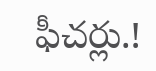ఫీచర్లు.!